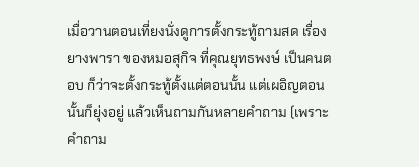เมื่อวานตอนเที่ยงนั่งดูการตั้งกระทู้ถามสด เรื่องยางพารา ของหมอสุกิจ ที่คุณยุทธพงษ์ เป็นคนตอบ ก็ว่าจะตั้งกระทู้ตั้งแต่ตอนนั้น แต่เผอิญตอนนั้นก็ยุ่งอยู่ แล้วเห็นถามกันหลายคำถาม (เพราะคำถาม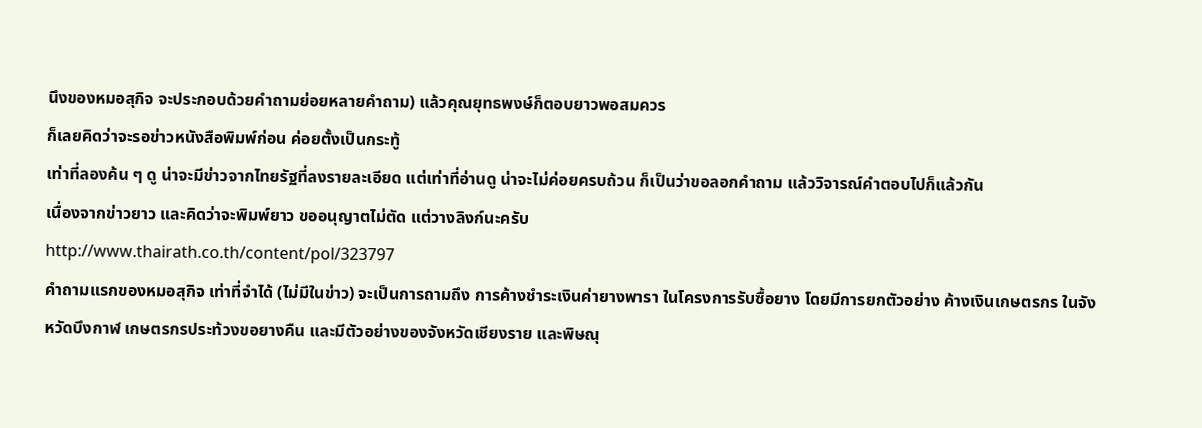นึงของหมอสุกิจ จะประกอบด้วยคำถามย่อยหลายคำถาม) แล้วคุณยุทธพงษ์ก็ตอบยาวพอสมควร
ก็เลยคิดว่าจะรอข่าวหนังสือพิมพ์ก่อน ค่อยตั้งเป็นกระทู้
เท่าที่ลองค้น ๆ ดู น่าจะมีข่าวจากไทยรัฐที่ลงรายละเอียด แต่เท่าที่อ่านดู น่าจะไม่ค่อยครบถ้วน ก็เป็นว่าขอลอกคำถาม แล้ววิจารณ์คำตอบไปก็แล้วกัน
เนื่องจากข่าวยาว และคิดว่าจะพิมพ์ยาว ขออนุญาตไม่ตัด แต่วางลิงก์นะครับ
http://www.thairath.co.th/content/pol/323797
คำถามแรกของหมอสุกิจ เท่าที่จำได้ (ไม่มีในข่าว) จะเป็นการถามถึง การค้างชำระเงินค่ายางพารา ในโครงการรับซื้อยาง โดยมีการยกตัวอย่าง ค้างเงินเกษตรกร ในจังหวัดบึงกาฬ เกษตรกรประท้วงขอยางคืน และมีตัวอย่างของจังหวัดเชียงราย และพิษณุ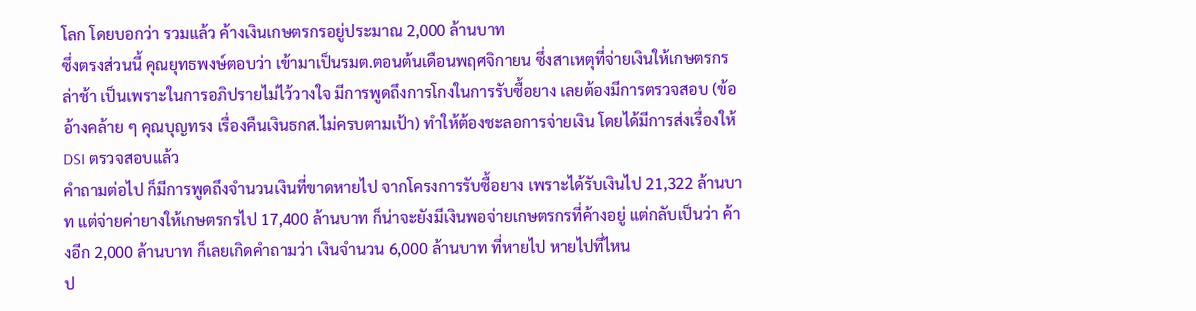โลก โดยบอกว่า รวมแล้ว ค้างเงินเกษตรกรอยู่ประมาณ 2,000 ล้านบาท
ซึ่งตรงส่วนนี้ คุณยุทธพงษ์ตอบว่า เข้ามาเป็นรมต.ตอนต้นเดือนพฤศจิกายน ซึ่งสาเหตุที่จ่ายเงินให้เกษตรกรล่าช้า เป็นเพราะในการอภิปรายไม่ไว้วางใจ มีการพูดถึงการโกงในการรับซื้อยาง เลยต้องมีการตรวจสอบ (ข้ออ้างคล้าย ๆ คุณบุญทรง เรื่องคืนเงินธกส.ไม่ครบตามเป้า) ทำให้ต้องชะลอการจ่ายเงิน โดยได้มีการส่งเรื่องให้ DSI ตรวจสอบแล้ว
คำถามต่อไป ก็มีการพูดถึงจำนวนเงินที่ขาดหายไป จากโครงการรับซื้อยาง เพราะได้รับเงินไป 21,322 ล้านบาท แต่จ่ายค่ายางให้เกษตรกรไป 17,400 ล้านบาท ก็น่าจะยังมีเงินพอจ่ายเกษตรกรที่ค้างอยู่ แต่กลับเป็นว่า ค้างอีก 2,000 ล้านบาท ก็เลยเกิดคำถามว่า เงินจำนวน 6,000 ล้านบาท ที่หายไป หายไปที่ไหน
ป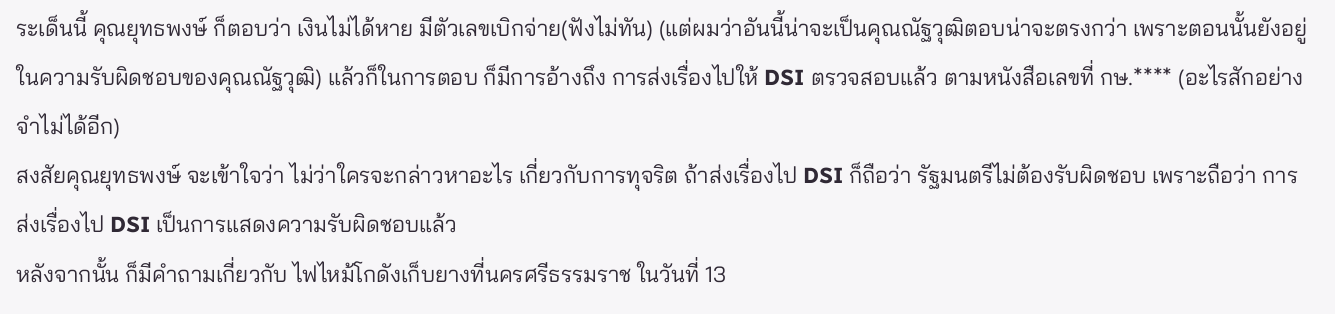ระเด็นนี้ คุณยุทธพงษ์ ก็ตอบว่า เงินไม่ได้หาย มีตัวเลขเบิกจ่าย(ฟังไม่ทัน) (แต่ผมว่าอันนี้น่าจะเป็นคุณณัฐวุฒิตอบน่าจะตรงกว่า เพราะตอนนั้นยังอยู่ในความรับผิดชอบของคุณณัฐวุฒิ) แล้วก็ในการตอบ ก็มีการอ้างถึง การส่งเรื่องไปให้ DSI ตรวจสอบแล้ว ตามหนังสือเลขที่ กษ.**** (อะไรสักอย่าง จำไม่ได้อีก)
สงสัยคุณยุทธพงษ์ จะเข้าใจว่า ไม่ว่าใครจะกล่าวหาอะไร เกี่ยวกับการทุจริต ถ้าส่งเรื่องไป DSI ก็ถือว่า รัฐมนตรีไม่ต้องรับผิดชอบ เพราะถือว่า การส่งเรื่องไป DSI เป็นการแสดงความรับผิดชอบแล้ว
หลังจากนั้น ก็มีคำถามเกี่ยวกับ ไฟไหม้โกดังเก็บยางที่นครศรีธรรมราช ในวันที่ 13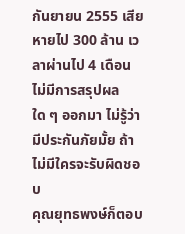กันยายน 2555 เสียหายไป 300 ล้าน เวลาผ่านไป 4 เดือน ไม่มีการสรุปผลใด ๆ ออกมา ไม่รู้ว่ามีประกันภัยมั้ย ถ้าไม่มีใครจะรับผิดชอบ
คุณยุทธพงษ์ก็ตอบ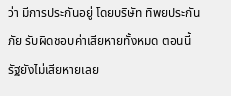ว่า มีการประกันอยู่ โดยบริษัท ทิพยประกันภัย รับผิดชอบค่าเสียหายทั้งหมด ตอนนี้รัฐยังไม่เสียหายเลย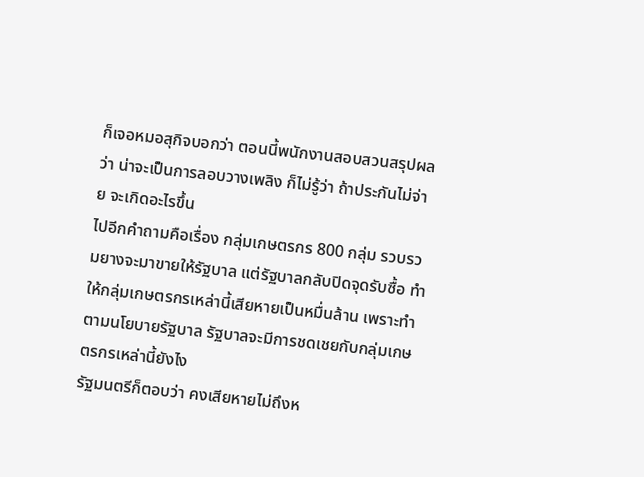ก็เจอหมอสุกิจบอกว่า ตอนนี้พนักงานสอบสวนสรุปผลว่า น่าจะเป็นการลอบวางเพลิง ก็ไม่รู้ว่า ถ้าประกันไม่จ่าย จะเกิดอะไรขึ้น
ไปอีกคำถามคือเรื่อง กลุ่มเกษตรกร 800 กลุ่ม รวบรวมยางจะมาขายให้รัฐบาล แต่รัฐบาลกลับปิดจุดรับซื้อ ทำให้กลุ่มเกษตรกรเหล่านี้เสียหายเป็นหมื่นล้าน เพราะทำตามนโยบายรัฐบาล รัฐบาลจะมีการชดเชยกับกลุ่มเกษตรกรเหล่านี้ยังไง
รัฐมนตรีก็ตอบว่า คงเสียหายไม่ถึงห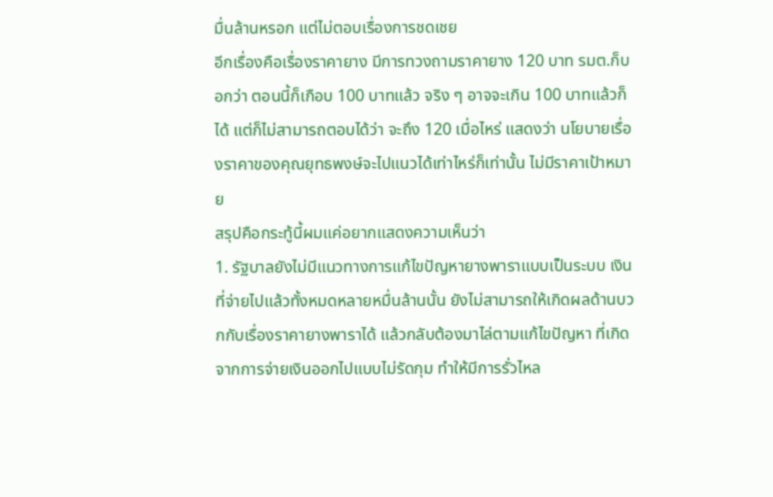มื่นล้านหรอก แต่ไม่ตอบเรื่องการชดเชย
อีกเรื่องคือเรื่องราคายาง มีการทวงถามราคายาง 120 บาท รมต.ก็บอกว่า ตอนนี้ก็เกือบ 100 บาทแล้ว จริง ๆ อาจจะเกิน 100 บาทแล้วก็ได้ แต่ก็ไม่สามารถตอบได้ว่า จะถึง 120 เมื่อไหร่ แสดงว่า นโยบายเรื่องราคาของคุณยุทธพงษ์จะไปแนวได้เท่าไหร่ก็เท่านั้น ไม่มีราคาเป้าหมาย
สรุปคือกระทู้นี้ผมแค่อยากแสดงความเห็นว่า
1. รัฐบาลยังไม่มีแนวทางการแก้ไขปัญหายางพาราแบบเป็นระบบ เงินที่จ่ายไปแล้วทั้งหมดหลายหมื่นล้านนั้น ยังไม่สามารถให้เกิดผลด้านบวกกับเรื่องราคายางพาราได้ แล้วกลับต้องมาไล่ตามแก้ไขปัญหา ที่เกิดจากการจ่ายเงินออกไปแบบไม่รัดกุม ทำให้มีการรั่วไหล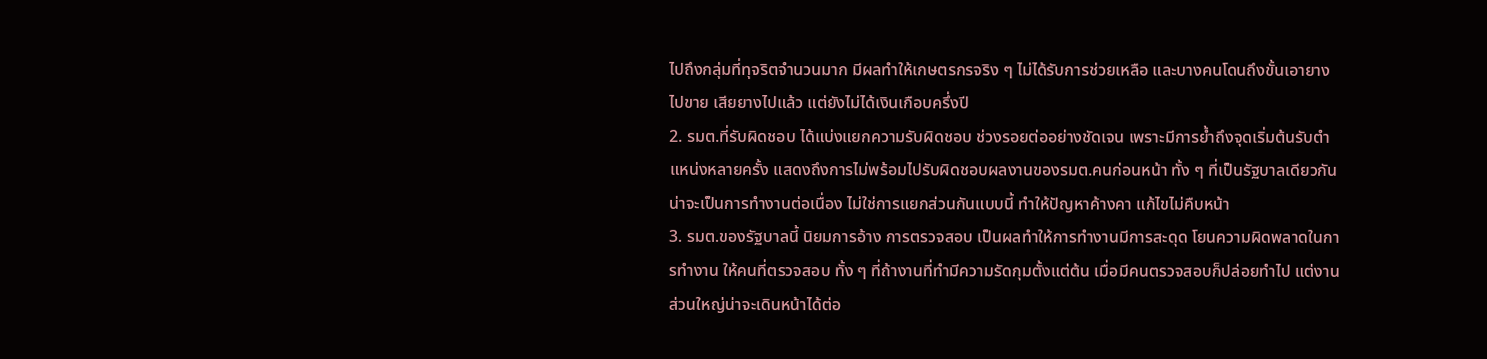ไปถึงกลุ่มที่ทุจริตจำนวนมาก มีผลทำให้เกษตรกรจริง ๆ ไม่ได้รับการช่วยเหลือ และบางคนโดนถึงขั้นเอายางไปขาย เสียยางไปแล้ว แต่ยังไม่ได้เงินเกือบครึ่งปี
2. รมต.ที่รับผิดชอบ ได้แบ่งแยกความรับผิดชอบ ช่วงรอยต่ออย่างชัดเจน เพราะมีการย้ำถึงจุดเริ่มต้นรับตำแหน่งหลายครั้ง แสดงถึงการไม่พร้อมไปรับผิดชอบผลงานของรมต.คนก่อนหน้า ทั้ง ๆ ที่เป็นรัฐบาลเดียวกัน น่าจะเป็นการทำงานต่อเนื่อง ไม่ใช่การแยกส่วนกันแบบนี้ ทำให้ปัญหาค้างคา แก้ไขไม่คืบหน้า
3. รมต.ของรัฐบาลนี้ นิยมการอ้าง การตรวจสอบ เป็นผลทำให้การทำงานมีการสะดุด โยนความผิดพลาดในการทำงาน ให้คนที่ตรวจสอบ ทั้ง ๆ ที่ถ้างานที่ทำมีความรัดกุมตั้งแต่ต้น เมื่อมีคนตรวจสอบก็ปล่อยทำไป แต่งานส่วนใหญ่น่าจะเดินหน้าได้ต่อ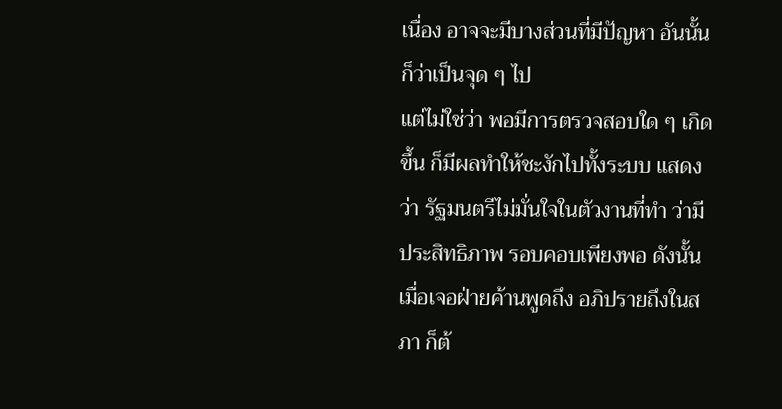เนื่อง อาจจะมีบางส่วนที่มีปัญหา อันนั้นก็ว่าเป็นจุด ๆ ไป
แต่ไม่ใช่ว่า พอมีการตรวจสอบใด ๆ เกิดขึ้น ก็มีผลทำให้ชะงักไปทั้งระบบ แสดงว่า รัฐมนตรีไม่มั่นใจในตัวงานที่ทำ ว่ามีประสิทธิภาพ รอบคอบเพียงพอ ดังนั้น เมื่อเจอฝ่ายค้านพูดถึง อภิปรายถึงในสภา ก็ต้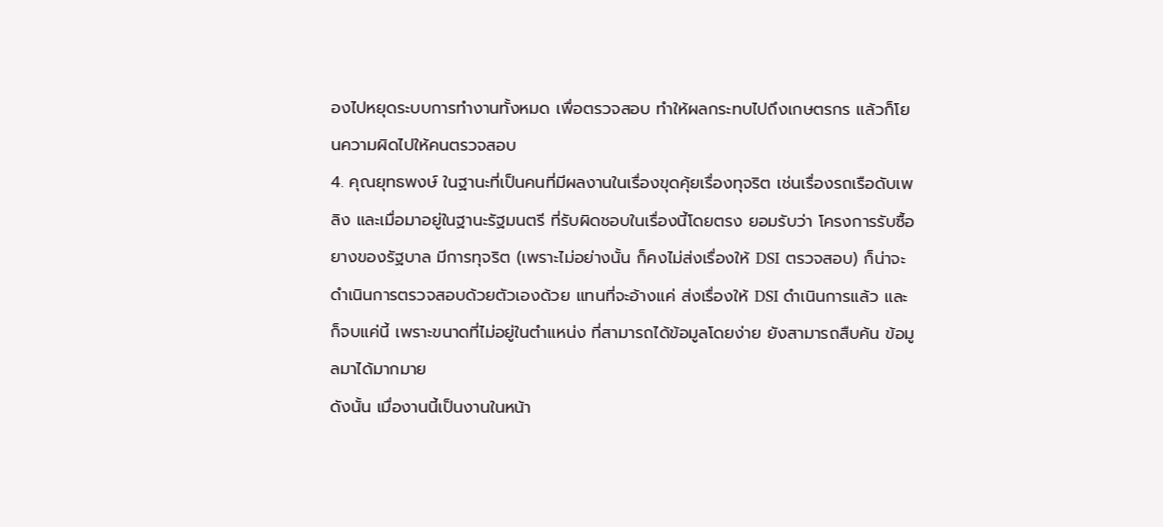องไปหยุดระบบการทำงานทั้งหมด เพื่อตรวจสอบ ทำให้ผลกระทบไปถึงเกษตรกร แล้วก็โยนความผิดไปให้คนตรวจสอบ
4. คุณยุทธพงษ์ ในฐานะที่เป็นคนที่มีผลงานในเรื่องขุดคุ้ยเรื่องทุจริต เช่นเรื่องรถเรือดับเพลิง และเมื่อมาอยู่ในฐานะรัฐมนตรี ที่รับผิดชอบในเรื่องนี้โดยตรง ยอมรับว่า โครงการรับซื้อยางของรัฐบาล มีการทุจริต (เพราะไม่อย่างนั้น ก็คงไม่ส่งเรื่องให้ DSI ตรวจสอบ) ก็น่าจะดำเนินการตรวจสอบด้วยตัวเองด้วย แทนที่จะอ้างแค่ ส่งเรื่องให้ DSI ดำเนินการแล้ว และก็จบแค่นี้ เพราะขนาดที่ไม่อยู่ในตำแหน่ง ที่สามารถได้ข้อมูลโดยง่าย ยังสามารถสืบค้น ข้อมูลมาได้มากมาย
ดังนั้น เมื่องานนี้เป็นงานในหน้า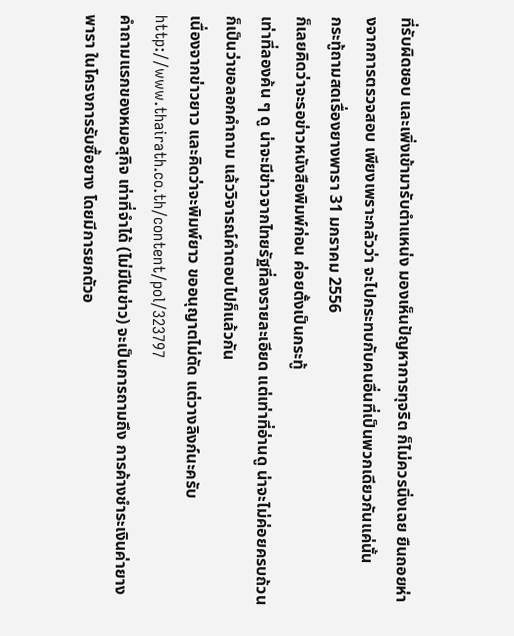ที่รับผิดชอบ และเพิ่งเข้ามารับตำแหน่ง มองเห็นปัญหาการทุจริต ก็ไม่ควรนิ่งเฉย ยืนถอยห่างจากการตรวจสอบ เพียงเพราะกลัวว่า จะไปกระทบกับคนอื่นที่เป็นพวกเดียวกันแค่นั้น
กระทู้ถามสดเรื่องยางพารา 31 มกราคม 2556
ก็เลยคิดว่าจะรอข่าวหนังสือพิมพ์ก่อน ค่อยตั้งเป็นกระทู้
เท่าที่ลองค้น ๆ ดู น่าจะมีข่าวจากไทยรัฐที่ลงรายละเอียด แต่เท่าที่อ่านดู น่าจะไม่ค่อยครบถ้วน ก็เป็นว่าขอลอกคำถาม แล้ววิจารณ์คำตอบไปก็แล้วกัน
เนื่องจากข่าวยาว และคิดว่าจะพิมพ์ยาว ขออนุญาตไม่ตัด แต่วางลิงก์นะครับ
http://www.thairath.co.th/content/pol/323797
คำถามแรกของหมอสุกิจ เท่าที่จำได้ (ไม่มีในข่าว) จะเป็นการถามถึง การค้างชำระเงินค่ายางพารา ในโครงการรับซื้อยาง โดยมีการยกตัวอ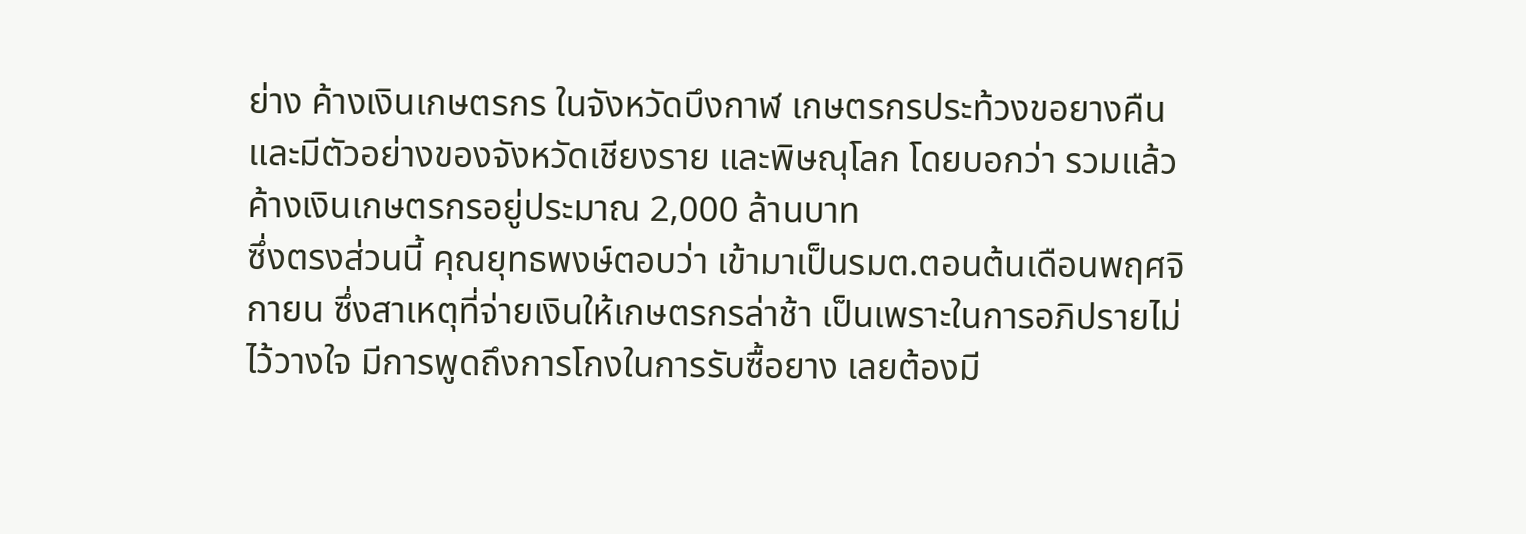ย่าง ค้างเงินเกษตรกร ในจังหวัดบึงกาฬ เกษตรกรประท้วงขอยางคืน และมีตัวอย่างของจังหวัดเชียงราย และพิษณุโลก โดยบอกว่า รวมแล้ว ค้างเงินเกษตรกรอยู่ประมาณ 2,000 ล้านบาท
ซึ่งตรงส่วนนี้ คุณยุทธพงษ์ตอบว่า เข้ามาเป็นรมต.ตอนต้นเดือนพฤศจิกายน ซึ่งสาเหตุที่จ่ายเงินให้เกษตรกรล่าช้า เป็นเพราะในการอภิปรายไม่ไว้วางใจ มีการพูดถึงการโกงในการรับซื้อยาง เลยต้องมี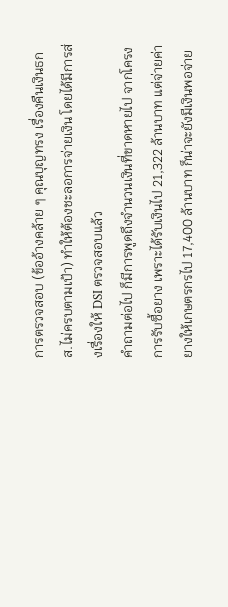การตรวจสอบ (ข้ออ้างคล้าย ๆ คุณบุญทรง เรื่องคืนเงินธกส.ไม่ครบตามเป้า) ทำให้ต้องชะลอการจ่ายเงิน โดยได้มีการส่งเรื่องให้ DSI ตรวจสอบแล้ว
คำถามต่อไป ก็มีการพูดถึงจำนวนเงินที่ขาดหายไป จากโครงการรับซื้อยาง เพราะได้รับเงินไป 21,322 ล้านบาท แต่จ่ายค่ายางให้เกษตรกรไป 17,400 ล้านบาท ก็น่าจะยังมีเงินพอจ่าย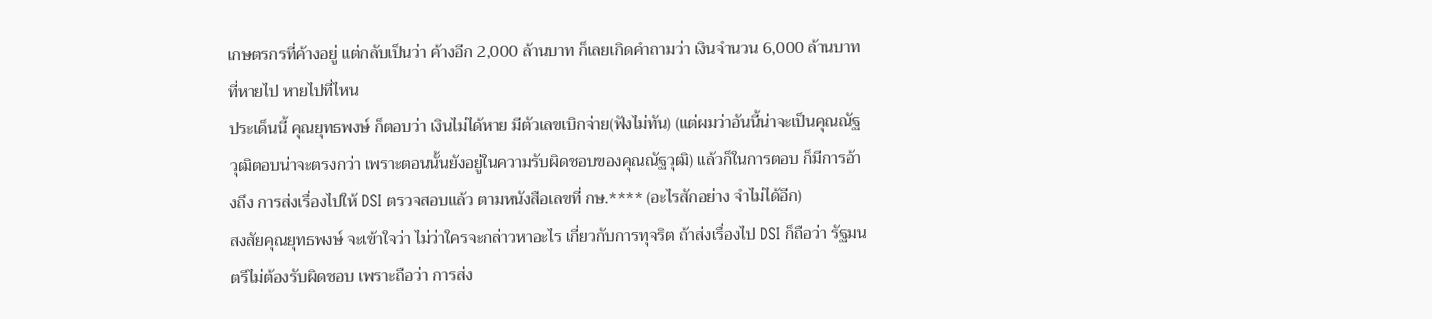เกษตรกรที่ค้างอยู่ แต่กลับเป็นว่า ค้างอีก 2,000 ล้านบาท ก็เลยเกิดคำถามว่า เงินจำนวน 6,000 ล้านบาท ที่หายไป หายไปที่ไหน
ประเด็นนี้ คุณยุทธพงษ์ ก็ตอบว่า เงินไม่ได้หาย มีตัวเลขเบิกจ่าย(ฟังไม่ทัน) (แต่ผมว่าอันนี้น่าจะเป็นคุณณัฐวุฒิตอบน่าจะตรงกว่า เพราะตอนนั้นยังอยู่ในความรับผิดชอบของคุณณัฐวุฒิ) แล้วก็ในการตอบ ก็มีการอ้างถึง การส่งเรื่องไปให้ DSI ตรวจสอบแล้ว ตามหนังสือเลขที่ กษ.**** (อะไรสักอย่าง จำไม่ได้อีก)
สงสัยคุณยุทธพงษ์ จะเข้าใจว่า ไม่ว่าใครจะกล่าวหาอะไร เกี่ยวกับการทุจริต ถ้าส่งเรื่องไป DSI ก็ถือว่า รัฐมนตรีไม่ต้องรับผิดชอบ เพราะถือว่า การส่ง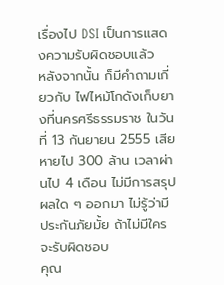เรื่องไป DSI เป็นการแสดงความรับผิดชอบแล้ว
หลังจากนั้น ก็มีคำถามเกี่ยวกับ ไฟไหม้โกดังเก็บยางที่นครศรีธรรมราช ในวันที่ 13 กันยายน 2555 เสียหายไป 300 ล้าน เวลาผ่านไป 4 เดือน ไม่มีการสรุปผลใด ๆ ออกมา ไม่รู้ว่ามีประกันภัยมั้ย ถ้าไม่มีใครจะรับผิดชอบ
คุณ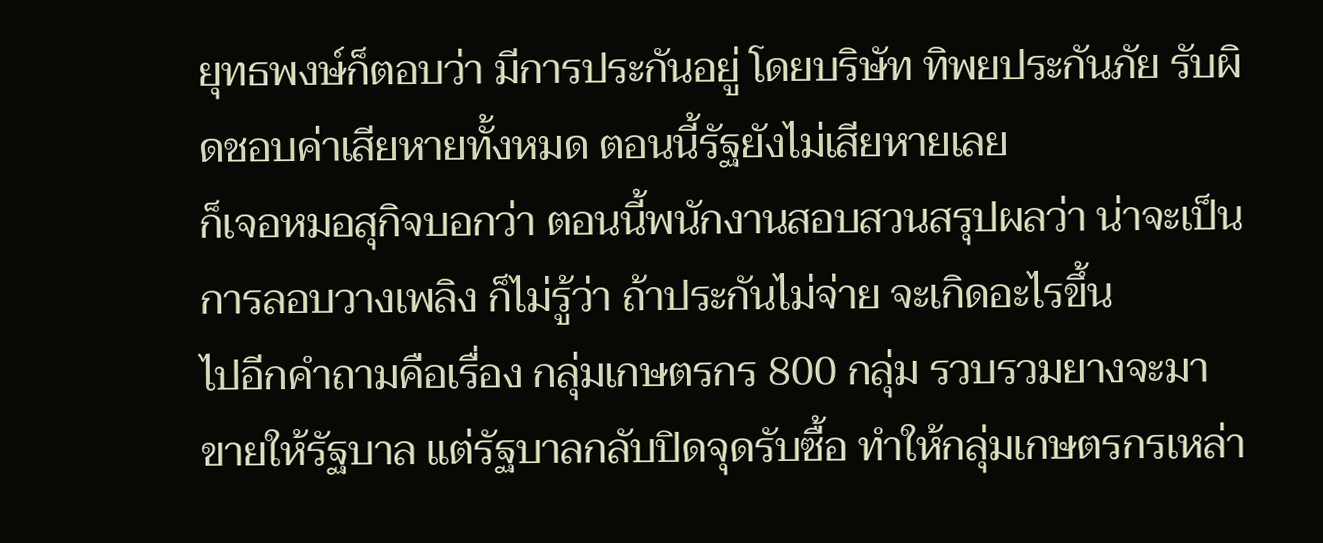ยุทธพงษ์ก็ตอบว่า มีการประกันอยู่ โดยบริษัท ทิพยประกันภัย รับผิดชอบค่าเสียหายทั้งหมด ตอนนี้รัฐยังไม่เสียหายเลย
ก็เจอหมอสุกิจบอกว่า ตอนนี้พนักงานสอบสวนสรุปผลว่า น่าจะเป็นการลอบวางเพลิง ก็ไม่รู้ว่า ถ้าประกันไม่จ่าย จะเกิดอะไรขึ้น
ไปอีกคำถามคือเรื่อง กลุ่มเกษตรกร 800 กลุ่ม รวบรวมยางจะมาขายให้รัฐบาล แต่รัฐบาลกลับปิดจุดรับซื้อ ทำให้กลุ่มเกษตรกรเหล่า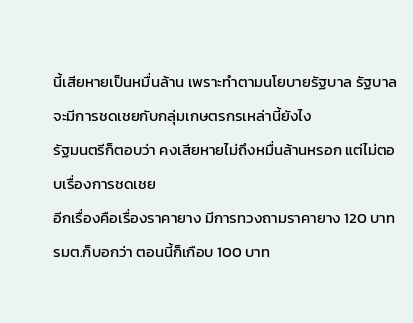นี้เสียหายเป็นหมื่นล้าน เพราะทำตามนโยบายรัฐบาล รัฐบาลจะมีการชดเชยกับกลุ่มเกษตรกรเหล่านี้ยังไง
รัฐมนตรีก็ตอบว่า คงเสียหายไม่ถึงหมื่นล้านหรอก แต่ไม่ตอบเรื่องการชดเชย
อีกเรื่องคือเรื่องราคายาง มีการทวงถามราคายาง 120 บาท รมต.ก็บอกว่า ตอนนี้ก็เกือบ 100 บาท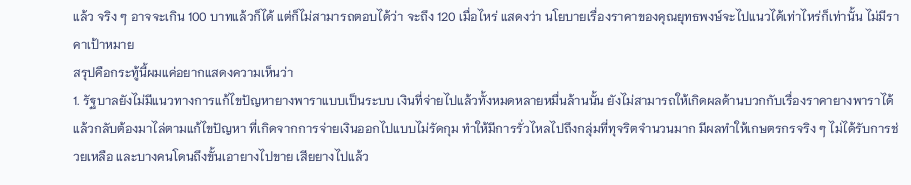แล้ว จริง ๆ อาจจะเกิน 100 บาทแล้วก็ได้ แต่ก็ไม่สามารถตอบได้ว่า จะถึง 120 เมื่อไหร่ แสดงว่า นโยบายเรื่องราคาของคุณยุทธพงษ์จะไปแนวได้เท่าไหร่ก็เท่านั้น ไม่มีราคาเป้าหมาย
สรุปคือกระทู้นี้ผมแค่อยากแสดงความเห็นว่า
1. รัฐบาลยังไม่มีแนวทางการแก้ไขปัญหายางพาราแบบเป็นระบบ เงินที่จ่ายไปแล้วทั้งหมดหลายหมื่นล้านนั้น ยังไม่สามารถให้เกิดผลด้านบวกกับเรื่องราคายางพาราได้ แล้วกลับต้องมาไล่ตามแก้ไขปัญหา ที่เกิดจากการจ่ายเงินออกไปแบบไม่รัดกุม ทำให้มีการรั่วไหลไปถึงกลุ่มที่ทุจริตจำนวนมาก มีผลทำให้เกษตรกรจริง ๆ ไม่ได้รับการช่วยเหลือ และบางคนโดนถึงขั้นเอายางไปขาย เสียยางไปแล้ว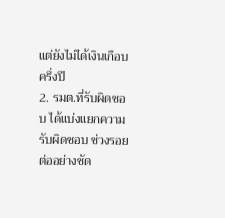แต่ยังไม่ได้เงินเกือบครึ่งปี
2. รมต.ที่รับผิดชอบ ได้แบ่งแยกความรับผิดชอบ ช่วงรอยต่ออย่างชัด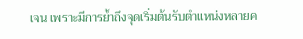เจน เพราะมีการย้ำถึงจุดเริ่มต้นรับตำแหน่งหลายค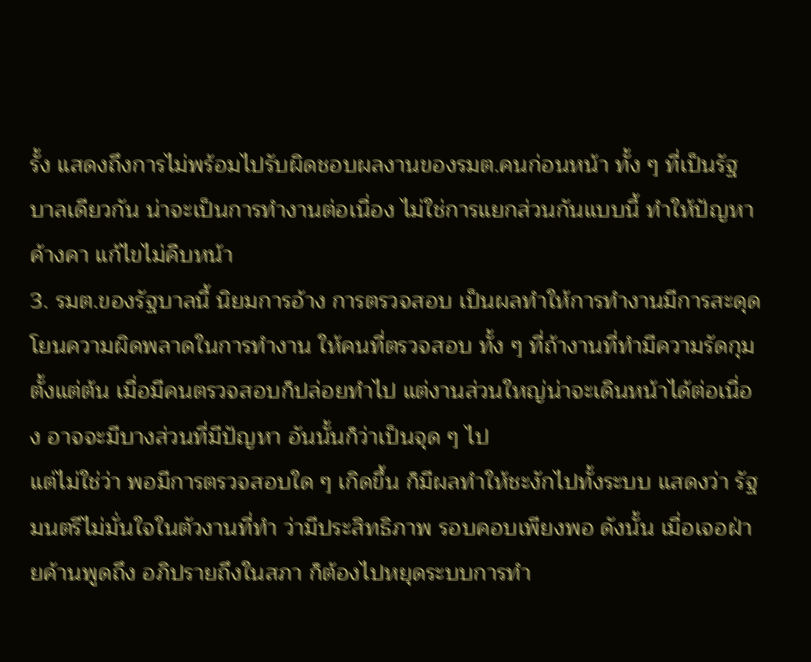รั้ง แสดงถึงการไม่พร้อมไปรับผิดชอบผลงานของรมต.คนก่อนหน้า ทั้ง ๆ ที่เป็นรัฐบาลเดียวกัน น่าจะเป็นการทำงานต่อเนื่อง ไม่ใช่การแยกส่วนกันแบบนี้ ทำให้ปัญหาค้างคา แก้ไขไม่คืบหน้า
3. รมต.ของรัฐบาลนี้ นิยมการอ้าง การตรวจสอบ เป็นผลทำให้การทำงานมีการสะดุด โยนความผิดพลาดในการทำงาน ให้คนที่ตรวจสอบ ทั้ง ๆ ที่ถ้างานที่ทำมีความรัดกุมตั้งแต่ต้น เมื่อมีคนตรวจสอบก็ปล่อยทำไป แต่งานส่วนใหญ่น่าจะเดินหน้าได้ต่อเนื่อง อาจจะมีบางส่วนที่มีปัญหา อันนั้นก็ว่าเป็นจุด ๆ ไป
แต่ไม่ใช่ว่า พอมีการตรวจสอบใด ๆ เกิดขึ้น ก็มีผลทำให้ชะงักไปทั้งระบบ แสดงว่า รัฐมนตรีไม่มั่นใจในตัวงานที่ทำ ว่ามีประสิทธิภาพ รอบคอบเพียงพอ ดังนั้น เมื่อเจอฝ่ายค้านพูดถึง อภิปรายถึงในสภา ก็ต้องไปหยุดระบบการทำ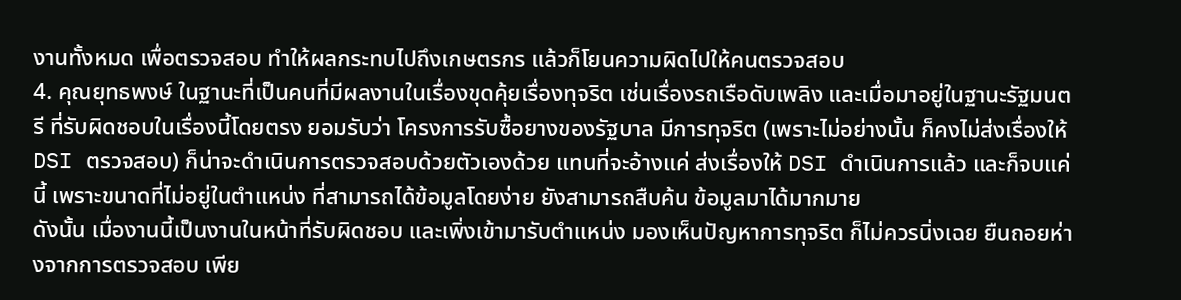งานทั้งหมด เพื่อตรวจสอบ ทำให้ผลกระทบไปถึงเกษตรกร แล้วก็โยนความผิดไปให้คนตรวจสอบ
4. คุณยุทธพงษ์ ในฐานะที่เป็นคนที่มีผลงานในเรื่องขุดคุ้ยเรื่องทุจริต เช่นเรื่องรถเรือดับเพลิง และเมื่อมาอยู่ในฐานะรัฐมนตรี ที่รับผิดชอบในเรื่องนี้โดยตรง ยอมรับว่า โครงการรับซื้อยางของรัฐบาล มีการทุจริต (เพราะไม่อย่างนั้น ก็คงไม่ส่งเรื่องให้ DSI ตรวจสอบ) ก็น่าจะดำเนินการตรวจสอบด้วยตัวเองด้วย แทนที่จะอ้างแค่ ส่งเรื่องให้ DSI ดำเนินการแล้ว และก็จบแค่นี้ เพราะขนาดที่ไม่อยู่ในตำแหน่ง ที่สามารถได้ข้อมูลโดยง่าย ยังสามารถสืบค้น ข้อมูลมาได้มากมาย
ดังนั้น เมื่องานนี้เป็นงานในหน้าที่รับผิดชอบ และเพิ่งเข้ามารับตำแหน่ง มองเห็นปัญหาการทุจริต ก็ไม่ควรนิ่งเฉย ยืนถอยห่างจากการตรวจสอบ เพีย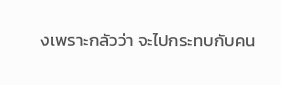งเพราะกลัวว่า จะไปกระทบกับคน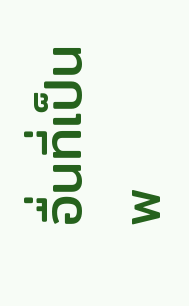อื่นที่เป็นพ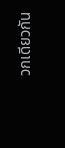วกเดียวกัน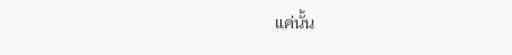แค่นั้น